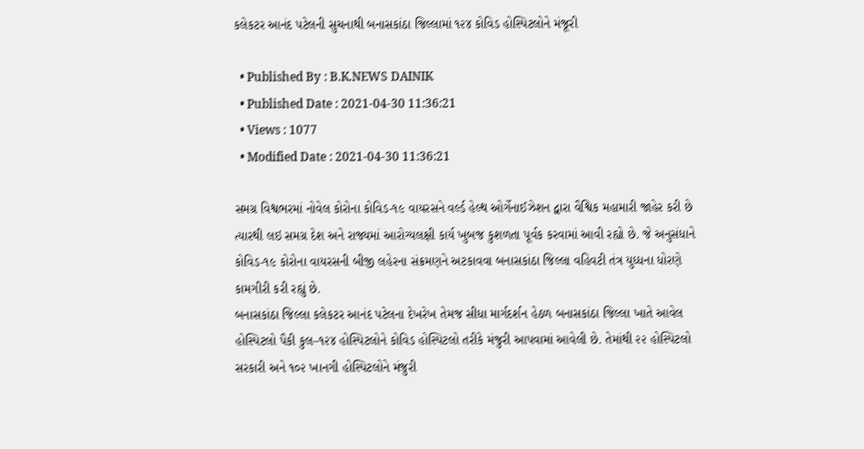કલેકટર આનંદ પટેલની સુચનાથી બનાસકાંઠા જિલ્લામાં ૧૨૪ કોવિડ હોસ્પિટલોને મંજૂરી

  • Published By : B.K.NEWS DAINIK
  • Published Date : 2021-04-30 11:36:21
  • Views : 1077
  • Modified Date : 2021-04-30 11:36:21

સમગ્ર વિશ્વભરમાં નોવેલ કોરોના કોવિડ-૧૯ વાયરસને વર્લ્ડ હેલ્થ ઓર્ગેનાઈઝેશન દ્વારા વૈશ્વિક મહામારી જાહેર કરી છે ત્યારથી લઇ સમગ્ર દેશ અને રાજ્યમાં આરોગ્યલક્ષી કાર્ય ખુબજ કુશળતા પૂર્વક કરવામાં આવી રહ્યો છે. જે અનુસંધાને કોવિડ-૧૯ કોરોના વાયરસની બીજી લહેરના સંક્રમણને અટકાવવા બનાસકાંઠા જિલ્લા વહિવટી તંત્ર યુધ્ધના ધોરણે કામગીરી કરી રહ્યું છે.
બનાસકાંઠા જિલ્લા કલેકટર આનંદ પટેલના દેખરેખ તેમજ સીધા માર્ગદર્શન હેઠળ બનાસકાંઠા જિલ્લા ખાતે આવેલ હોસ્પિટલો પૈકી કુલ–૧૨૪ હોસ્પિટલોને કોવિડ હોસ્પિટલો તરીકે મંજુરી આપવામાં આવેલી છે. તેમાંથી ૨૨ હોસ્પિટલો સરકારી અને ૧૦૨ ખાનગી હોસ્પિટલોને મંજુરી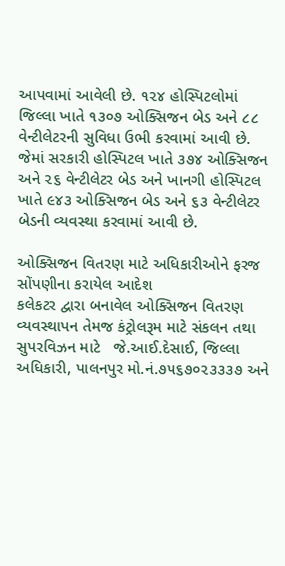આપવામાં આવેલી છે. ૧૨૪ હોસ્પિટલોમાં જિલ્લા ખાતે ૧૩૦૭ ઓક્સિજન બેડ અને ૮૮ વેન્ટીલેટરની સુવિધા ઉભી કરવામાં આવી છે. જેમાં સરકારી હોસ્પિટલ ખાતે ૩૭૪ ઓક્સિજન અને ૨૬ વેન્ટીલેટર બેડ અને ખાનગી હોસ્પિટલ ખાતે ૯૪૩ ઓક્સિજન બેડ અને ૬૩ વેન્ટીલેટર બેડની વ્યવસ્થા કરવામાં આવી છે.

ઓક્સિજન વિતરણ માટે અધિકારીઓને ફરજ સોંપણીના કરાયેલ આદેશ
કલેકટર દ્વારા બનાવેલ ઓક્સિજન વિતરણ વ્યવસ્થાપન તેમજ કંટ્રોલરૂમ માટે સંકલન તથા સુપરવિઝન માટે   જે.આઈ.દેસાઈ, જિલ્લા અધિકારી, પાલનપુર મો.નં.૭૫૬૭૦૨૩૩૩૭ અને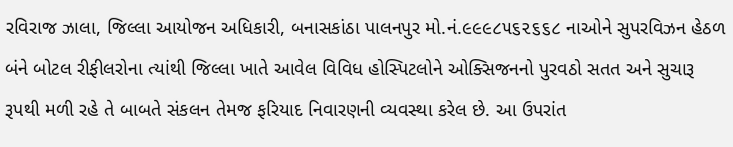રવિરાજ ઝાલા, જિલ્લા આયોજન અધિકારી, બનાસકાંઠા પાલનપુર મો.નં.૯૯૯૮૫૬૨૬૬૮ નાઓને સુપરવિઝન હેઠળ બંને બોટલ રીફીલરોના ત્યાંથી જિલ્લા ખાતે આવેલ વિવિધ હોસ્પિટલોને ઓક્સિજનનો પુરવઠો સતત અને સુચારૂ રૂપથી મળી રહે તે બાબતે સંકલન તેમજ ફરિયાદ નિવારણની વ્યવસ્થા કરેલ છે. આ ઉપરાંત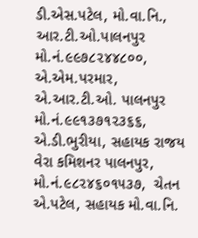ડી.એસ.પટેલ, મો.વા.નિ., આર.ટી.ઓ.પાલનપુર મો.નં.૯૯૭૮૨૪૪૮૦૦,   એ.એમ.પરમાર, એ.આર.ટી.ઓ. પાલનપુર મો.નં.૯૯૧૩૭૧૨૩૬૬,  એ.ડી.ભુરીયા, સહાયક રાજય વેરા કમિશનર પાલનપુર, મો.નં.૯૮૨૪૬૦૧૫૩૭,  ચેતન એ.પટેલ, સહાયક મો.વા.નિ.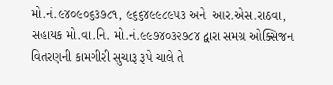મો.નં.૯૪૦૯૦૬૩૭૮૧, ૯૬૬૪૯૯૮૯૫૩ અને  આર.એસ.રાઠવા, સહાયક મો.વા.નિ. મો.નં.૯૯૭૪૦૩૨૭૮૪ દ્વારા સમગ્ર ઓક્સિજન વિતરણની કામગીરી સુચારૂ રૂપે ચાલે તે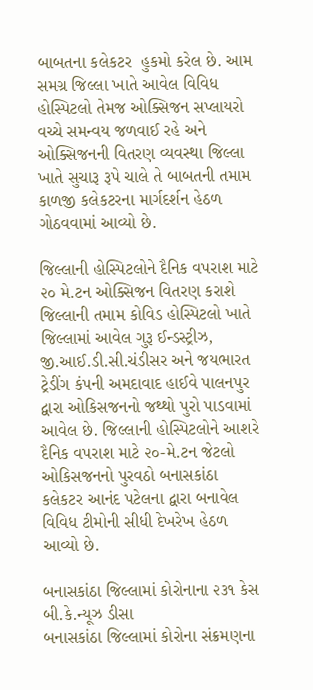બાબતના કલેકટર  હુકમો કરેલ છે. આમ સમગ્ર જિલ્લા ખાતે આવેલ વિવિધ હોસ્પિટલો તેમજ ઓક્સિજન સપ્લાયરો વચ્ચે સમન્વય જળવાઈ રહે અને ઓક્સિજનની વિતરણ વ્યવસ્થા જિલ્લા ખાતે સુચારૂ રૂપે ચાલે તે બાબતની તમામ કાળજી કલેકટરના માર્ગદર્શન હેઠળ ગોઠવવામાં આવ્યો છે.

જિલ્લાની હોસ્પિટલોને દૈનિક વપરાશ માટે ૨૦ મે.ટન ઓક્સિજન વિતરણ કરાશે
જિલ્લાની તમામ કોવિડ હોસ્પિટલો ખાતે જિલ્લામાં આવેલ ગુરૂ ઈન્ડસ્ટ્રીઝ, જી.આઈ.ડી.સી.ચંડીસર અને જયભારત ટ્રેડીંગ કંપની અમદાવાદ હાઈવે પાલનપુર દ્વારા ઓકિસજનનો જથ્થો પુરો પાડવામાં આવેલ છે. જિલ્લાની હોસ્પિટલોને આશરે દૈનિક વપરાશ માટે ૨૦-મે.ટન જેટલો ઓકિસજનનો પુરવઠો બનાસકાંઠા કલેકટર આનંદ પટેલના દ્વારા બનાવેલ વિવિધ ટીમોની સીધી દેખરેખ હેઠળ આવ્યો છે.

બનાસકાંઠા જિલ્લામાં કોરોનાના ૨૩૧ કેસ
બી.કે.ન્યૂઝ ડીસા
બનાસકાંઠા જિલ્લામાં કોરોના સંક્રમણના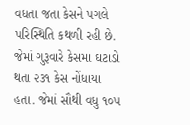વધતા જતા કેસને પગલે પરિસ્થિતિ કથળી રહી છે. જેમાં ગુરૂવારે કેસમા ઘટાડો થતા ૨૩૧ કેસ નોંધાયા હતા. જેમાં સૌથી વધુ ૧૦૫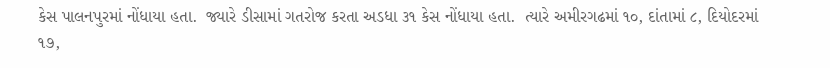કેસ પાલનપુરમાં નોંધાયા હતા.  જ્યારે ડીસામાં ગતરોજ કરતા અડધા ૩૧ કેસ નોંધાયા હતા.  ત્યારે અમીરગઢમાં ૧૦, દાંતામાં ૮, દિયોદરમાં ૧૭,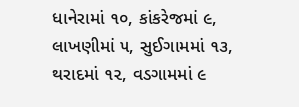ધાનેરામાં ૧૦, કાંકરેજમાં ૯, લાખણીમાં ૫, સુઈગામમાં ૧૩, થરાદમાં ૧૨, વડગામમાં ૯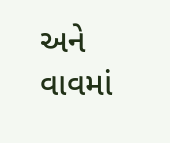અને વાવમાં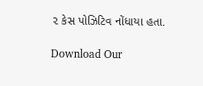૨ કેસ પોઝિટિવ નોંધાયા હતા.

Download Our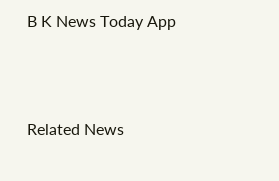B K News Today App



Related News